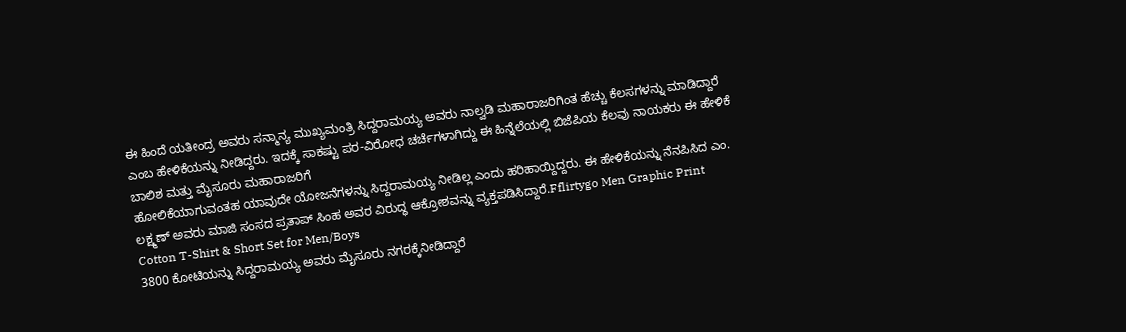ಈ ಹಿಂದೆ ಯತೀಂದ್ರ ಅವರು ಸನ್ಮಾನ್ಯ ಮುಖ್ಯಮಂತ್ರಿ ಸಿದ್ದರಾಮಯ್ಯ ಅವರು ನಾಲ್ವಡಿ ಮಹಾರಾಜರಿಗಿಂತ ಹೆಚ್ಚು ಕೆಲಸಗಳನ್ನು ಮಾಡಿದ್ದಾರೆ ಎಂಬ ಹೇಳಿಕೆಯನ್ನು ನೀಡಿದ್ದರು. ಇದಕ್ಕೆ ಸಾಕಷ್ಟು ಪರ-ವಿರೋಧ ಚರ್ಚೆಗಳಾಗಿದ್ದು ಈ ಹಿನ್ನೆಲೆಯಲ್ಲಿ ಬಿಜೆಪಿಯ ಕೆಲವು ನಾಯಕರು ಈ ಹೇಳಿಕೆ ಬಾಲಿಶ ಮತ್ತು ಮೈಸೂರು ಮಹಾರಾಜರಿಗೆ
ಹೋಲಿಕೆಯಾಗುವಂತಹ ಯಾವುದೇ ಯೋಜನೆಗಳನ್ನು ಸಿದ್ದರಾಮಯ್ಯ ನೀಡಿಲ್ಲ ಎಂದು ಹರಿಹಾಯ್ದಿದ್ದರು. ಈ ಹೇಳಿಕೆಯನ್ನು ನೆನಪಿಸಿದ ಎಂ. ಲಕ್ಷ್ಮಣ್ ಅವರು ಮಾಜಿ ಸಂಸದ ಪ್ರತಾಪ್ ಸಿಂಹ ಅವರ ವಿರುದ್ಧ ಆಕ್ರೋಶವನ್ನು ವ್ಯಕ್ತಪಡಿಸಿದ್ದಾರೆ.Fflirtygo Men Graphic Print Cotton T-Shirt & Short Set for Men/Boys
3800 ಕೋಟಿಯನ್ನು ಸಿದ್ದರಾಮಯ್ಯ ಅವರು ಮೈಸೂರು ನಗರಕ್ಕೆನೀಡಿದ್ದಾರೆ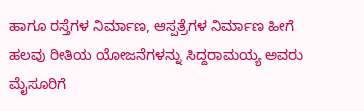ಹಾಗೂ ರಸ್ತೆಗಳ ನಿರ್ಮಾಣ, ಆಸ್ಪತ್ರೆಗಳ ನಿರ್ಮಾಣ ಹೀಗೆ ಹಲವು ರೀತಿಯ ಯೋಜನೆಗಳನ್ನು ಸಿದ್ದರಾಮಯ್ಯ ಅವರು ಮೈಸೂರಿಗೆ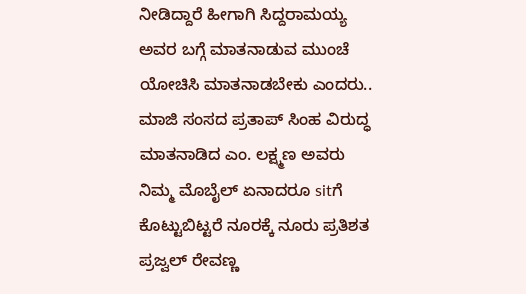ನೀಡಿದ್ದಾರೆ ಹೀಗಾಗಿ ಸಿದ್ದರಾಮಯ್ಯ ಅವರ ಬಗ್ಗೆ ಮಾತನಾಡುವ ಮುಂಚೆ ಯೋಚಿಸಿ ಮಾತನಾಡಬೇಕು ಎಂದರು.. ಮಾಜಿ ಸಂಸದ ಪ್ರತಾಪ್ ಸಿಂಹ ವಿರುದ್ಧ ಮಾತನಾಡಿದ ಎಂ. ಲಕ್ಷ್ಮಣ ಅವರು ನಿಮ್ಮ ಮೊಬೈಲ್ ಏನಾದರೂ sitಗೆ ಕೊಟ್ಟುಬಿಟ್ಟರೆ ನೂರಕ್ಕೆ ನೂರು ಪ್ರತಿಶತ ಪ್ರಜ್ವಲ್ ರೇವಣ್ಣ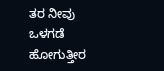ತರ ನೀವು ಒಳಗಡೆ ಹೋಗುತ್ತೀರ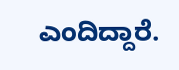ಎಂದಿದ್ದಾರೆ.